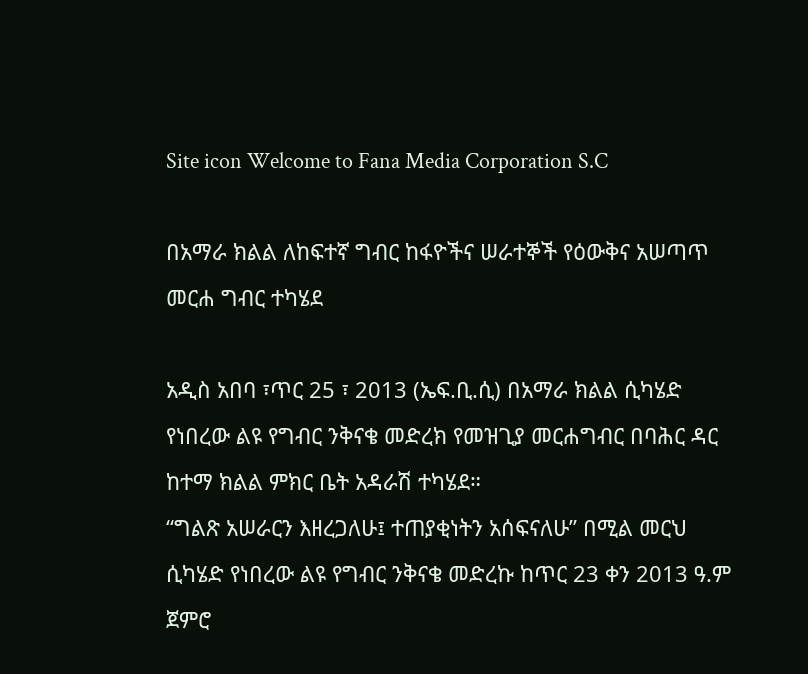Site icon Welcome to Fana Media Corporation S.C

በአማራ ክልል ለከፍተኛ ግብር ከፋዮችና ሠራተኞች የዕውቅና አሠጣጥ መርሐ ግብር ተካሄደ

አዲስ አበባ ፣ጥር 25 ፣ 2013 (ኤፍ.ቢ.ሲ) በአማራ ክልል ሲካሄድ የነበረው ልዩ የግብር ንቅናቄ መድረክ የመዝጊያ መርሐግብር በባሕር ዳር ከተማ ክልል ምክር ቤት አዳራሽ ተካሄደ።
“ግልጽ አሠራርን እዘረጋለሁ፤ ተጠያቂነትን አሰፍናለሁ” በሚል መርህ ሲካሄድ የነበረው ልዩ የግብር ንቅናቄ መድረኩ ከጥር 23 ቀን 2013 ዓ.ም ጀምሮ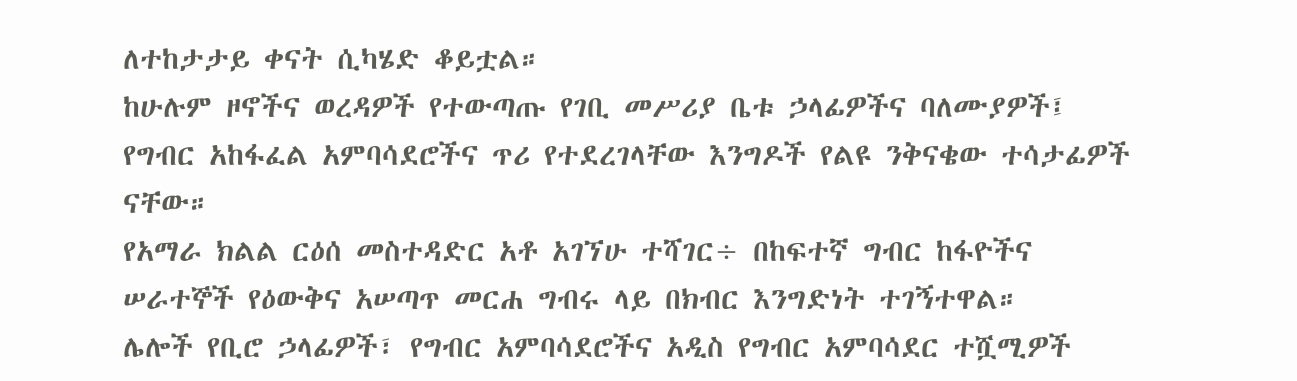ለተከታታይ ቀናት ሲካሄድ ቆይቷል።
ከሁሉም ዞኖችና ወረዳዎች የተውጣጡ የገቢ መሥሪያ ቤቱ ኃላፊዎችና ባለሙያዎች፤ የግብር አከፋፈል አምባሳደሮችና ጥሪ የተደረገላቸው እንግዶች የልዩ ንቅናቄው ተሳታፊዎች ናቸው።
የአማራ ክልል ርዕሰ መስተዳድር አቶ አገኘሁ ተሻገር÷ በከፍተኛ ግብር ከፋዮችና ሠራተኞች የዕውቅና አሠጣጥ መርሐ ግብሩ ላይ በክብር እንግድነት ተገኝተዋል።
ሌሎች የቢሮ ኃላፊዎች፣ የግብር አምባሳደሮችና አዲስ የግብር አምባሳደር ተሿሚዎች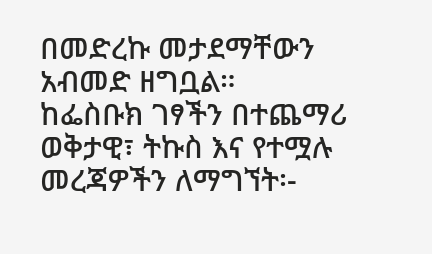በመድረኩ መታደማቸውን አብመድ ዘግቧል።
ከፌስቡክ ገፃችን በተጨማሪ ወቅታዊ፣ ትኩስ እና የተሟሉ መረጃዎችን ለማግኘት፡-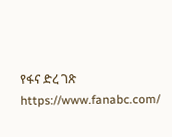የፋና ድረ ገጽ https://www.fanabc.com/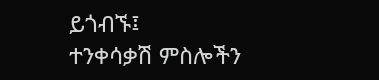ይጎብኙ፤
ተንቀሳቃሽ ምስሎችን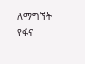ለማግኘት የፋና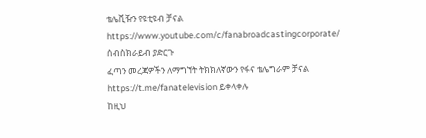ቴሌቪዥን የዩቲዩብ ቻናል https://www.youtube.com/c/fanabroadcastingcorporate/ ሰብስክራይብ ያድርጉ
ፈጣን መረጃዎችን ለማግኘት ትክክለኛውን የፋና ቴሌግራም ቻናል https://t.me/fanatelevision ይቀላቀሉ
ከዚህ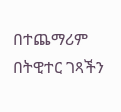በተጨማሪም በትዊተር ገጻችን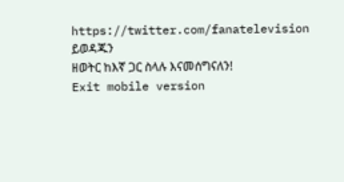https://twitter.com/fanatelevision ይወዳጁን
ዘወትር ከእኛ ጋር ስላሉ እናመሰግናለን!
Exit mobile version